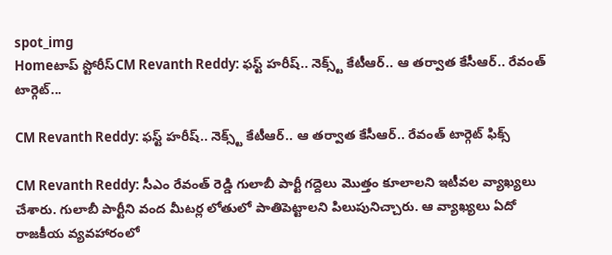spot_img
Homeటాప్ స్టోరీస్CM Revanth Reddy: ఫస్ట్ హరీష్.. నెక్స్ట్ కేటీఆర్.. ఆ తర్వాత కేసీఆర్.. రేవంత్ టార్గెట్...

CM Revanth Reddy: ఫస్ట్ హరీష్.. నెక్స్ట్ కేటీఆర్.. ఆ తర్వాత కేసీఆర్.. రేవంత్ టార్గెట్ ఫిక్స్

CM Revanth Reddy: సీఎం రేవంత్ రెడ్డి గులాబీ పార్టీ గద్దెలు మొత్తం కూలాలని ఇటీవల వ్యాఖ్యలు చేశారు. గులాబీ పార్టీని వంద మీటర్ల లోతులో పాతిపెట్టాలని పిలుపునిచ్చారు. ఆ వ్యాఖ్యలు ఏదో రాజకీయ వ్యవహారంలో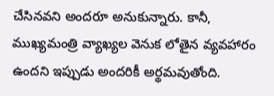చేసినవని అందరూ అనుకున్నారు. కానీ, ముఖ్యమంత్రి వ్యాఖ్యల వెనుక లోతైన వ్యవహారం ఉందని ఇప్పుడు అందరికీ అర్థమవుతోంది.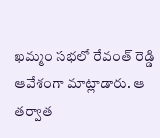ఖమ్మం సభలో రేవంత్ రెడ్డి ఆవేశంగా మాట్లాడారు. ఆ తర్వాత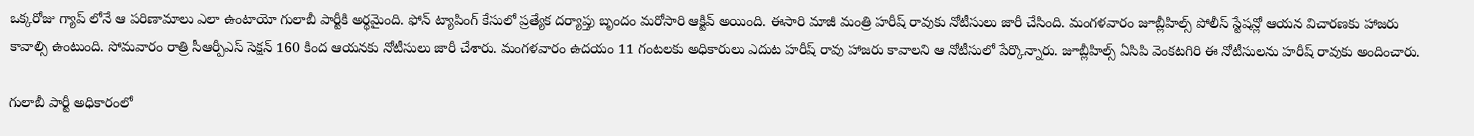ఒక్కరోజు గ్యాప్ లోనే ఆ పరిణామాలు ఎలా ఉంటాయో గులాబీ పార్టీకి అర్థమైంది. ఫోన్ ట్యాపింగ్ కేసులో ప్రత్యేక దర్యాప్తు బృందం మరోసారి ఆక్టివ్ అయింది. ఈసారి మాజీ మంత్రి హరీష్ రావుకు నోటీసులు జారీ చేసింది. మంగళవారం జూబ్లీహిల్స్ పోలీస్ స్టేషన్లో ఆయన విచారణకు హాజరు కావాల్సి ఉంటుంది. సోమవారం రాత్రి సీఆర్పీఎస్ సెక్షన్ 160 కింద ఆయనకు నోటీసులు జారీ చేశారు. మంగళవారం ఉదయం 11 గంటలకు అధికారులు ఎదుట హరీష్ రావు హాజరు కావాలని ఆ నోటీసులో పేర్కొన్నారు. జూబ్లీహిల్స్ ఏసిపి వెంకటగిరి ఈ నోటీసులను హరీష్ రావుకు అందించారు.

గులాబీ పార్టీ అధికారంలో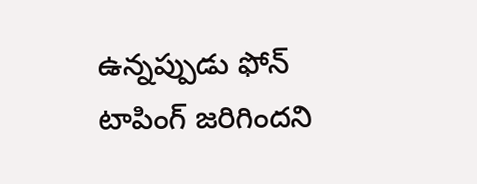ఉన్నప్పుడు ఫోన్ టాపింగ్ జరిగిందని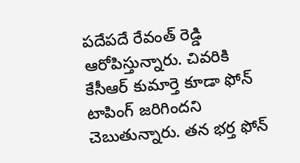పదేపదే రేవంత్ రెడ్డి ఆరోపిస్తున్నారు. చివరికి కేసీఆర్ కుమార్తె కూడా ఫోన్ టాపింగ్ జరిగిందని చెబుతున్నారు. తన భర్త ఫోన్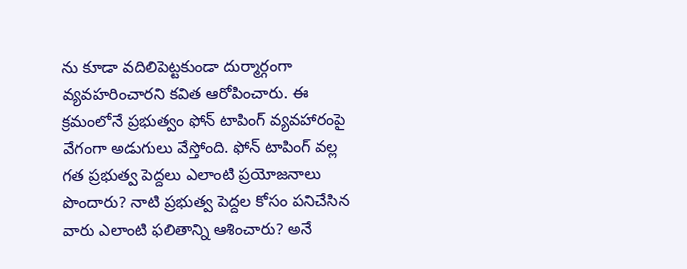ను కూడా వదిలిపెట్టకుండా దుర్మార్గంగా వ్యవహరించారని కవిత ఆరోపించారు. ఈ క్రమంలోనే ప్రభుత్వం ఫోన్ టాపింగ్ వ్యవహారంపై వేగంగా అడుగులు వేస్తోంది. ఫోన్ టాపింగ్ వల్ల గత ప్రభుత్వ పెద్దలు ఎలాంటి ప్రయోజనాలు పొందారు? నాటి ప్రభుత్వ పెద్దల కోసం పనిచేసిన వారు ఎలాంటి ఫలితాన్ని ఆశించారు? అనే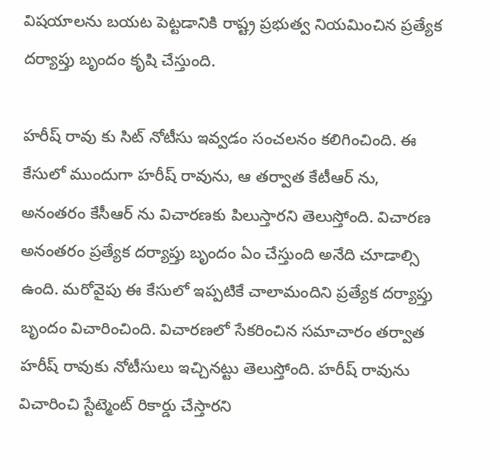విషయాలను బయట పెట్టడానికి రాష్ట్ర ప్రభుత్వ నియమించిన ప్రత్యేక దర్యాప్తు బృందం కృషి చేస్తుంది.

హరీష్ రావు కు సిట్ నోటీసు ఇవ్వడం సంచలనం కలిగించింది. ఈ కేసులో ముందుగా హరీష్ రావును, ఆ తర్వాత కేటీఆర్ ను, అనంతరం కేసీఆర్ ను విచారణకు పిలుస్తారని తెలుస్తోంది. విచారణ అనంతరం ప్రత్యేక దర్యాప్తు బృందం ఏం చేస్తుంది అనేది చూడాల్సి ఉంది. మరోవైపు ఈ కేసులో ఇప్పటికే చాలామందిని ప్రత్యేక దర్యాప్తు బృందం విచారించింది. విచారణలో సేకరించిన సమాచారం తర్వాత హరీష్ రావుకు నోటీసులు ఇచ్చినట్టు తెలుస్తోంది. హరీష్ రావును విచారించి స్టేట్మెంట్ రికార్డు చేస్తారని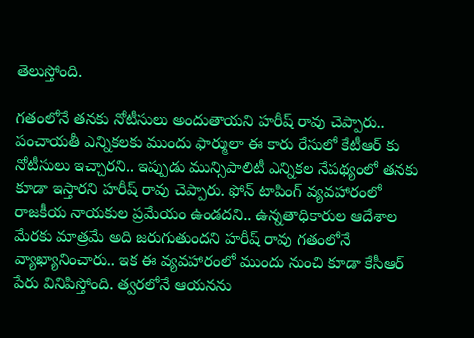తెలుస్తోంది.

గతంలోనే తనకు నోటీసులు అందుతాయని హరీష్ రావు చెప్పారు.. పంచాయతీ ఎన్నికలకు ముందు ఫార్ములా ఈ కారు రేసులో కేటీఆర్ కు నోటీసులు ఇచ్చారని.. ఇప్పుడు మున్సిపాలిటీ ఎన్నికల నేపథ్యంలో తనకు కూడా ఇస్తారని హరీష్ రావు చెప్పారు. ఫోన్ టాపింగ్ వ్యవహారంలో రాజకీయ నాయకుల ప్రమేయం ఉండదని.. ఉన్నతాధికారుల ఆదేశాల మేరకు మాత్రమే అది జరుగుతుందని హరీష్ రావు గతంలోనే వ్యాఖ్యానించారు.. ఇక ఈ వ్యవహారంలో ముందు నుంచి కూడా కేసీఆర్ పేరు వినిపిస్తోంది. త్వరలోనే ఆయనను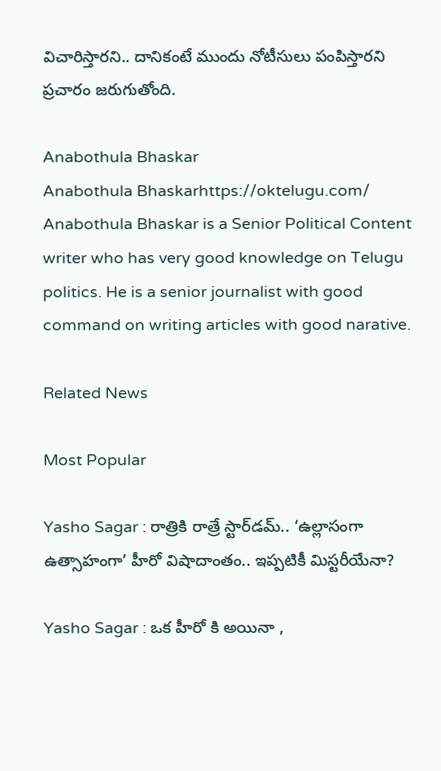విచారిస్తారని.. దానికంటే ముందు నోటీసులు పంపిస్తారని ప్రచారం జరుగుతోంది.

Anabothula Bhaskar
Anabothula Bhaskarhttps://oktelugu.com/
Anabothula Bhaskar is a Senior Political Content writer who has very good knowledge on Telugu politics. He is a senior journalist with good command on writing articles with good narative.

Related News

Most Popular

Yasho Sagar : రాత్రికి రాత్రే స్టార్‌డమ్.. ‘ఉల్లాసంగా ఉత్సాహంగా’ హీరో విషాదాంతం.. ఇప్పటికీ మిస్టరీయేనా?

Yasho Sagar : ఒక హీరో కి అయినా ,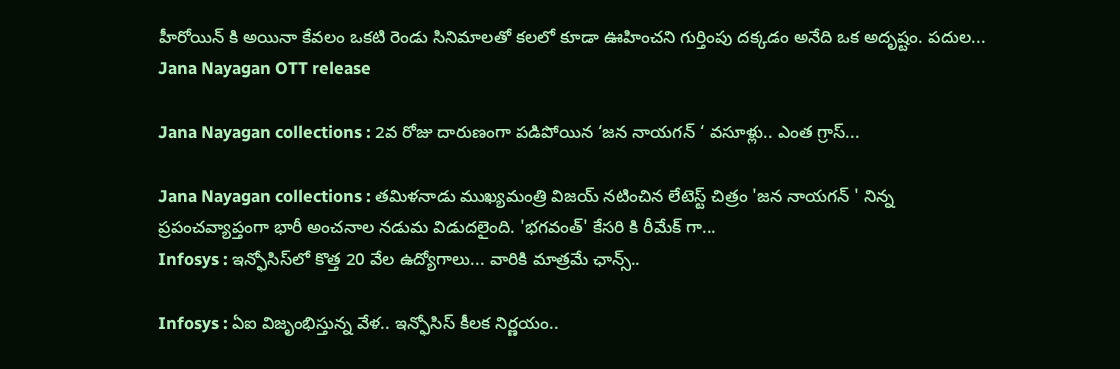హీరోయిన్ కి అయినా కేవలం ఒకటి రెండు సినిమాలతో కలలో కూడా ఊహించని గుర్తింపు దక్కడం అనేది ఒక అదృష్టం. పదుల...
Jana Nayagan OTT release

Jana Nayagan collections : 2వ రోజు దారుణంగా పడిపోయిన ‘జన నాయగన్ ‘ వసూళ్లు.. ఎంత గ్రాస్...

Jana Nayagan collections : తమిళనాడు ముఖ్యమంత్రి విజయ్ నటించిన లేటెస్ట్ చిత్రం 'జన నాయగన్ ' నిన్న ప్రపంచవ్యాప్తంగా భారీ అంచనాల నడుమ విడుదలైంది. 'భగవంత్' కేసరి కి రీమేక్ గా...
Infosys : ఇన్ఫోసిస్‌లో కొత్త 20 వేల ఉద్యోగాలు... వారికి మాత్రమే ఛాన్స్‌..

Infosys : ఏఐ విజృంభిస్తున్న వేళ.. ఇన్ఫోసిస్ కీలక నిర్ణయం..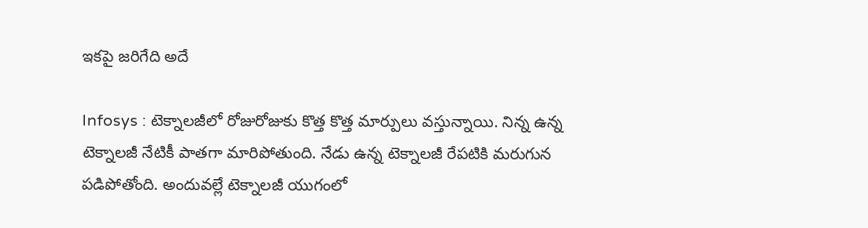ఇకపై జరిగేది అదే

Infosys : టెక్నాలజీలో రోజురోజుకు కొత్త కొత్త మార్పులు వస్తున్నాయి. నిన్న ఉన్న టెక్నాలజీ నేటికీ పాతగా మారిపోతుంది. నేడు ఉన్న టెక్నాలజీ రేపటికి మరుగున పడిపోతోంది. అందువల్లే టెక్నాలజీ యుగంలో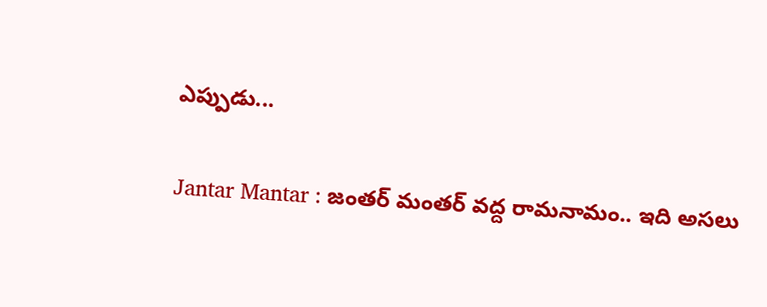ఎప్పుడు...

Jantar Mantar : జంతర్ మంతర్ వద్ద రామనామం.. ఇది అసలు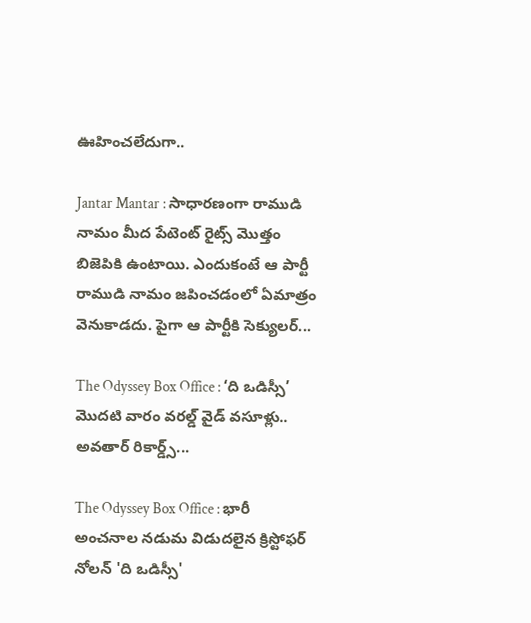ఊహించలేదుగా..

Jantar Mantar : సాధారణంగా రాముడి నామం మీద పేటెంట్ రైట్స్ మొత్తం బిజెపికి ఉంటాయి. ఎందుకంటే ఆ పార్టీ రాముడి నామం జపించడంలో ఏమాత్రం వెనుకాడదు. పైగా ఆ పార్టీకి సెక్యులర్...

The Odyssey Box Office : ‘ది ఒడిస్సీ’ మొదటి వారం వరల్డ్ వైడ్ వసూళ్లు.. అవతార్ రికార్డ్స్...

The Odyssey Box Office : భారీ అంచనాల నడుమ విడుదలైన క్రిస్టోఫర్ నోలన్ 'ది ఒడిస్సీ'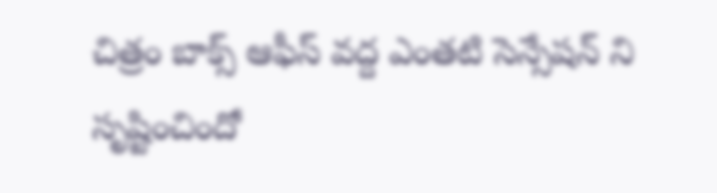చిత్రం బాక్స్ ఆఫీస్ వద్ద ఎంతటి సెన్సేషన్ ని సృష్టించిందో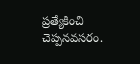ప్రత్యేకించి చెప్పనవసరం.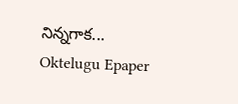నిన్నగాక...
Oktelugu Epaper